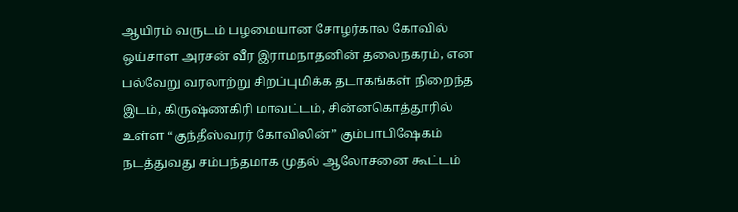ஆயிரம் வருடம் பழமையான சோழர்கால கோவில் ஒய்சாள அரசன் வீர இராமநாதனின் தலைநகரம், என பல்வேறு வரலாற்று சிறப்புமிக்க தடாகங்கள் நிறைந்த இடம், கிருஷ்ணகிரி மாவட்டம், சின்னகொத்தூரில் உள்ள “குந்தீஸ்வரர் கோவிலின்” கும்பாபிஷேகம் நடத்துவது சம்பந்தமாக முதல் ஆலோசனை கூட்டம்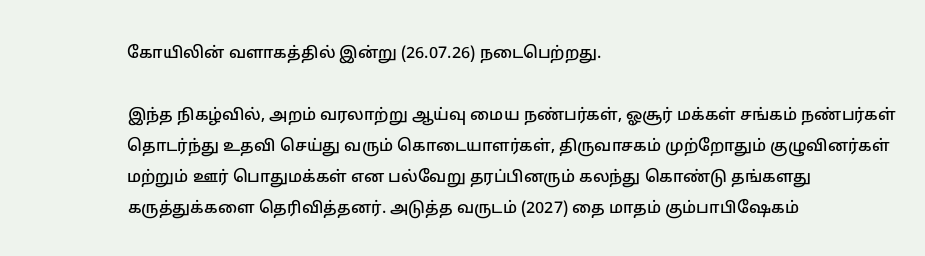கோயிலின் வளாகத்தில் இன்று (26.07.26) நடைபெற்றது.

இந்த நிகழ்வில், அறம் வரலாற்று ஆய்வு மைய நண்பர்கள், ஓசூர் மக்கள் சங்கம் நண்பர்கள் தொடர்ந்து உதவி செய்து வரும் கொடையாளர்கள், திருவாசகம் முற்றோதும் குழுவினர்கள் மற்றும் ஊர் பொதுமக்கள் என பல்வேறு தரப்பினரும் கலந்து கொண்டு தங்களது கருத்துக்களை தெரிவித்தனர். அடுத்த வருடம் (2027) தை மாதம் கும்பாபிஷேகம்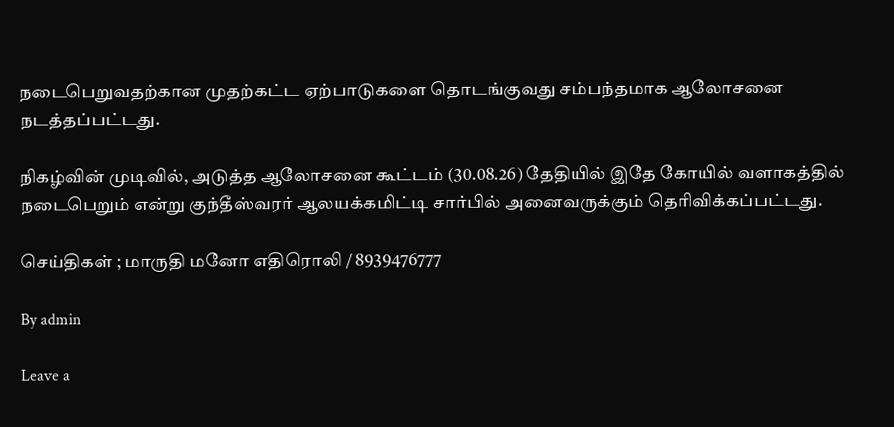நடைபெறுவதற்கான முதற்கட்ட ஏற்பாடுகளை தொடங்குவது சம்பந்தமாக ஆலோசனை நடத்தப்பட்டது.

நிகழ்வின் முடிவில், அடுத்த ஆலோசனை கூட்டம் (30.08.26) தேதியில் இதே கோயில் வளாகத்தில் நடைபெறும் என்று குந்தீஸ்வரர் ஆலயக்கமிட்டி சார்பில் அனைவருக்கும் தெரிவிக்கப்பட்டது.

செய்திகள் ; மாருதி மனோ எதிரொலி / 8939476777

By admin

Leave a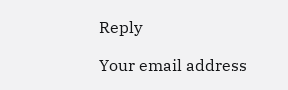Reply

Your email address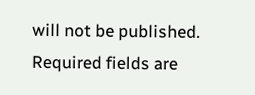will not be published. Required fields are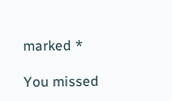marked *

You missed